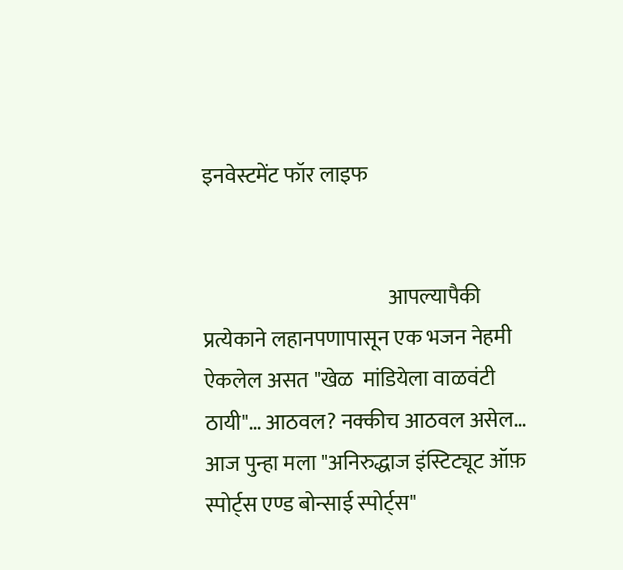इनवेस्टमेंट फॉर लाइफ


                                            आपल्यापैकी प्रत्येकाने लहानपणापासून एक भजन नेहमी ऐकलेल असत "खेळ  मांडियेला वाळवंटी ठायी"… आठवल? नक्कीच आठवल असेल… आज पुन्हा मला "अनिरुद्धाज इंस्टिट्यूट ऑफ़ स्पोर्ट्स एण्ड बोन्साई स्पोर्ट्स"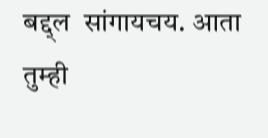बद्द्ल  सांगायचय. आता तुम्ही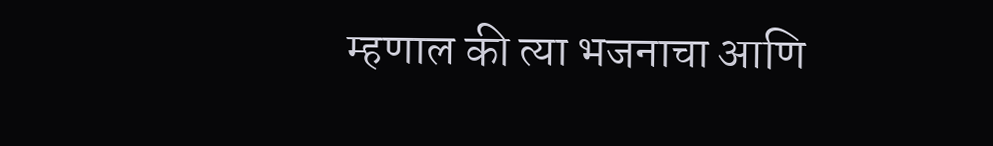म्हणाल की त्या भजनाचा आणि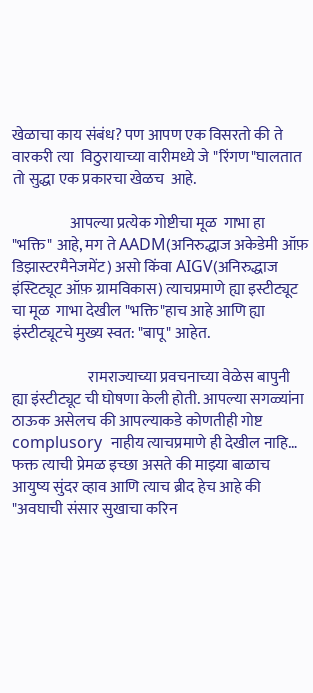खेळाचा काय संबंध? पण आपण एक विसरतो की ते वारकरी त्या  विठुरायाच्या वारीमध्ये जे "रिंगण"घालतात तो सुद्धा एक प्रकारचा खेळच  आहे.

                   आपल्या प्रत्येक गोष्टीचा मूळ  गाभा हा "भक्ति" आहे, मग ते AADM(अनिरुद्धाज अकेडेमी ऑफ़ डिझास्टरमैनेजमेंट) असो किंवा AIGV(अनिरुद्धाज इंस्टिट्यूट ऑफ़ ग्रामविकास) त्याचप्रमाणे ह्या इस्टीट्यूट चा मूळ  गाभा देखील "भक्ति"हाच आहे आणि ह्या इंस्टीट्यूटचे मुख्य स्वत: "बापू" आहेत.

                         रामराज्याच्या प्रवचनाच्या वेळेस बापुनी ह्या इंस्टीट्यूट ची घोषणा केली होती. आपल्या सगळ्यांना ठाऊक असेलच की आपल्याकडे कोणतीही गोष्ट complusory  नाहीय त्याचप्रमाणे ही देखील नाहि… फक्त त्याची प्रेमळ इच्छा असते की माझ्या बाळाच आयुष्य सुंदर व्हाव आणि त्याच ब्रीद हेच आहे की "अवघाची संसार सुखाचा करिन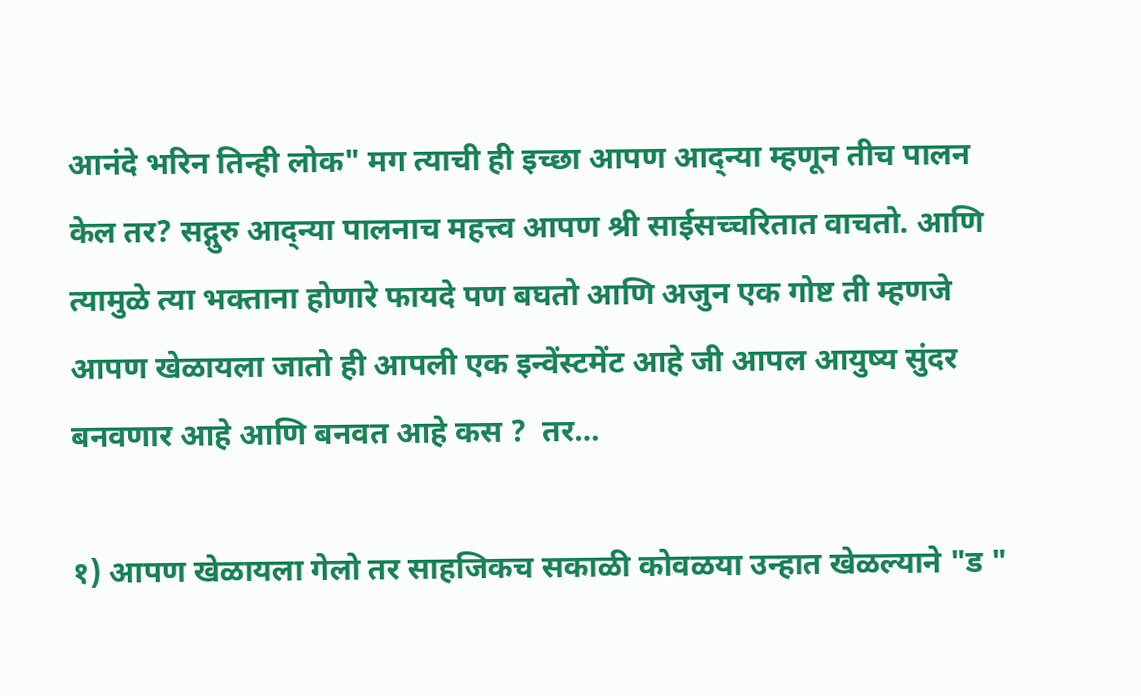आनंदे भरिन तिन्ही लोक" मग त्याची ही इच्छा आपण आद्न्या म्हणून तीच पालन केल तर? सद्गुरु आद्न्या पालनाच महत्त्व आपण श्री साईसच्चरितात वाचतो. आणि त्यामुळे त्या भक्ताना होणारे फायदे पण बघतो आणि अजुन एक गोष्ट ती म्हणजे  आपण खेळायला जातो ही आपली एक इन्वेंस्टमेंट आहे जी आपल आयुष्य सुंदर बनवणार आहे आणि बनवत आहे कस ?  तर…

१) आपण खेळायला गेलो तर साहजिकच सकाळी कोवळया उन्हात खेळल्याने "ड "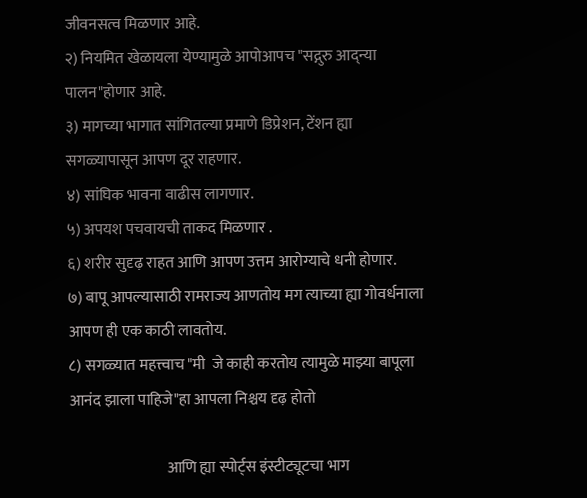जीवनसत्व मिळणार आहे.
२) नियमित खेळायला येण्यामुळे आपोआपच "सद्गुरु आद्न्या पालन"होणार आहे.
३) मागच्या भागात सांगितल्या प्रमाणे डिप्रेशन, टेंशन ह्या सगळ्यापासून आपण दूर राहणार.
४) सांघिक भावना वाढीस लागणार.
५) अपयश पचवायची ताकद मिळणार .
६) शरीर सुदृढ़ राहत आणि आपण उत्तम आरोग्याचे धनी होणार.
७) बापू आपल्यासाठी रामराज्य आणतोय मग त्याच्या ह्या गोवर्धनाला आपण ही एक काठी लावतोय.
८) सगळ्यात महत्त्वाच "मी  जे काही करतोय त्यामुळे माझ्या बापूला आनंद झाला पाहिजे"हा आपला निश्चय दृढ़ होतो

                                आणि ह्या स्पोर्ट्स इंस्टीट्यूटचा भाग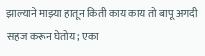झाल्याने माझ्या हातून किती काय काय तो बापू अगदी सहज करून घेतोय; एका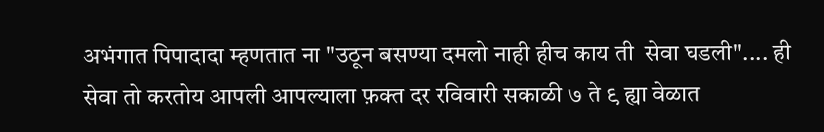अभंगात पिपादादा म्हणतात ना "उठून बसण्या दमलो नाही हीच काय ती  सेवा घडली".... ही सेवा तो करतोय आपली आपल्याला फ़क्त दर रविवारी सकाळी ७ ते ९ ह्या वेळात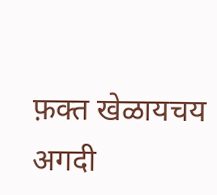फ़क्त खेळायचय अगदी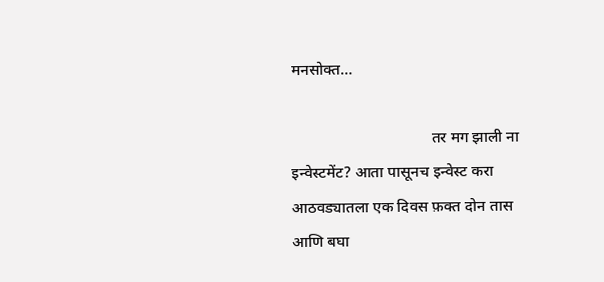मनसोक्त…

                                    तर मग झाली ना इन्वेस्टमेंट? आता पासूनच इन्वेस्ट करा आठवड्यातला एक दिवस फ़क्त दोन तास आणि बघा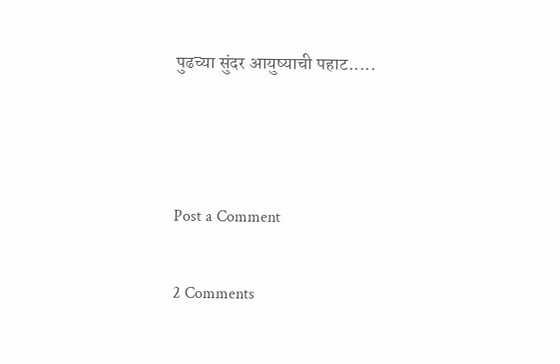पुढच्या सुंदर आयुष्याची पहाट.....



Post a Comment

2 Comments